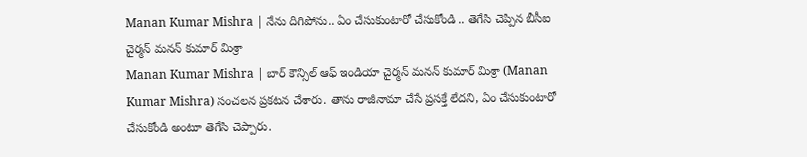Manan Kumar Mishra | నేను దిగిపోను.. ఏం చేసుకుంటారో చేసుకోండి .. తెగేసి చెప్పిన బీసీఐ చైర్మన్ మనన్ కుమార్ మిశ్రా
Manan Kumar Mishra | బార్ కౌన్సిల్ ఆఫ్ ఇండియా చైర్మన్ మనన్ కుమార్ మిశ్రా (Manan Kumar Mishra) సంచలన ప్రకటన చేశారు. తాను రాజీనామా చేసే ప్రసక్తే లేదని, ఏం చేసుకుంటారో చేసుకోండి అంటూ తెగేసి చెప్పారు.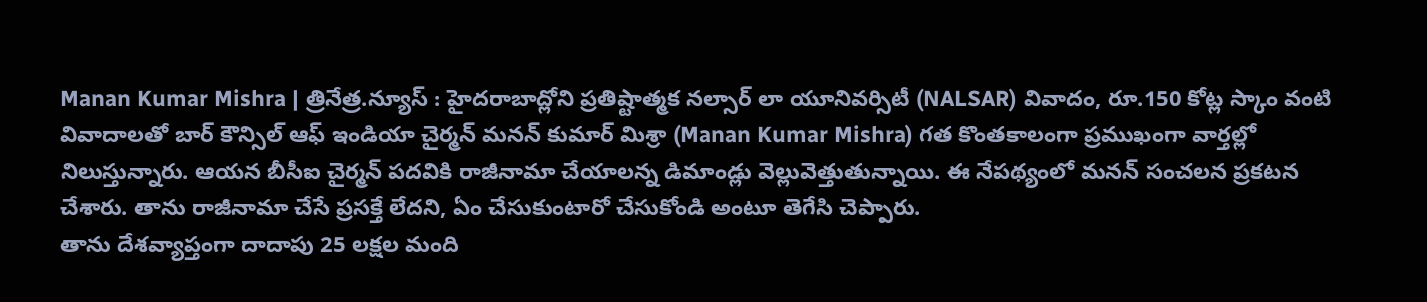Manan Kumar Mishra | త్రినేత్ర.న్యూస్ : హైదరాబాద్లోని ప్రతిష్టాత్మక నల్సార్ లా యూనివర్సిటీ (NALSAR) వివాదం, రూ.150 కోట్ల స్కాం వంటి వివాదాలతో బార్ కౌన్సిల్ ఆఫ్ ఇండియా చైర్మన్ మనన్ కుమార్ మిశ్రా (Manan Kumar Mishra) గత కొంతకాలంగా ప్రముఖంగా వార్తల్లో నిలుస్తున్నారు. ఆయన బీసీఐ చైర్మన్ పదవికి రాజీనామా చేయాలన్న డిమాండ్లు వెల్లువెత్తుతున్నాయి. ఈ నేపథ్యంలో మనన్ సంచలన ప్రకటన చేశారు. తాను రాజీనామా చేసే ప్రసక్తే లేదని, ఏం చేసుకుంటారో చేసుకోండి అంటూ తెగేసి చెప్పారు.
తాను దేశవ్యాప్తంగా దాదాపు 25 లక్షల మంది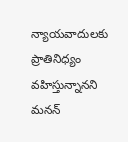న్యాయవాదులకు ప్రాతినిధ్యం వహిస్తున్నానని మనన్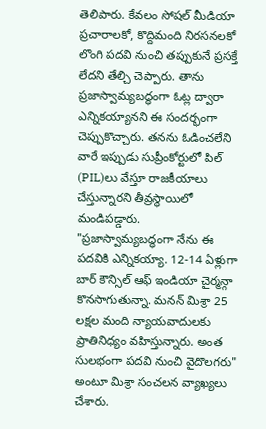తెలిపారు. కేవలం సోషల్ మీడియా ప్రచారాలకో, కొద్దిమంది నిరసనలకో లొంగి పదవి నుంచి తప్పుకునే ప్రసక్తే లేదని తేల్చి చెప్పారు. తాను ప్రజాస్వామ్యబద్ధంగా ఓట్ల ద్వారా ఎన్నికయ్యానని ఈ సందర్భంగా చెప్పుకొచ్చారు. తనను ఓడించలేని వారే ఇప్పుడు సుప్రీంకోర్టులో పిల్ (PIL)లు వేస్తూ రాజకీయాలు చేస్తున్నారని తీవ్రస్థాయిలో మండిపడ్డారు. "ప్రజాస్వామ్యబద్ధంగా నేను ఈ పదవికి ఎన్నికయ్యా. 12-14 ఏళ్లుగా బార్ కౌన్సిల్ ఆఫ్ ఇండియా చైర్మన్గా కొనసాగుతున్నా. మనన్ మిశ్రా 25 లక్షల మంది న్యాయవాదులకు ప్రాతినిధ్యం వహిస్తున్నారు. అంత సులభంగా పదవి నుంచి వైదొలగరు" అంటూ మిశ్రా సంచలన వ్యాఖ్యలు చేశారు.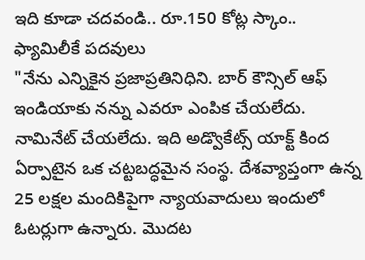ఇది కూడా చదవండి.. రూ.150 కోట్ల స్కాం.. ఫ్యామిలీకే పదవులు
"నేను ఎన్నికైన ప్రజాప్రతినిధిని. బార్ కౌన్సిల్ ఆఫ్ ఇండియాకు నన్ను ఎవరూ ఎంపిక చేయలేదు. నామినేట్ చేయలేదు. ఇది అడ్వొకేట్స్ యాక్ట్ కింద ఏర్పాటైన ఒక చట్టబద్ధమైన సంస్థ. దేశవ్యాప్తంగా ఉన్న 25 లక్షల మందికిపైగా న్యాయవాదులు ఇందులో ఓటర్లుగా ఉన్నారు. మొదట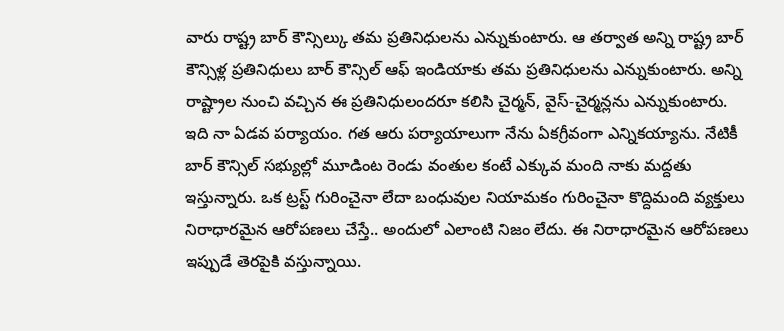వారు రాష్ట్ర బార్ కౌన్సిల్కు తమ ప్రతినిధులను ఎన్నుకుంటారు. ఆ తర్వాత అన్ని రాష్ట్ర బార్ కౌన్సిళ్ల ప్రతినిధులు బార్ కౌన్సిల్ ఆఫ్ ఇండియాకు తమ ప్రతినిధులను ఎన్నుకుంటారు. అన్ని రాష్ట్రాల నుంచి వచ్చిన ఈ ప్రతినిధులందరూ కలిసి చైర్మన్, వైస్-చైర్మన్లను ఎన్నుకుంటారు.
ఇది నా ఏడవ పర్యాయం. గత ఆరు పర్యాయాలుగా నేను ఏకగ్రీవంగా ఎన్నికయ్యాను. నేటికీ బార్ కౌన్సిల్ సభ్యుల్లో మూడింట రెండు వంతుల కంటే ఎక్కువ మంది నాకు మద్దతు ఇస్తున్నారు. ఒక ట్రస్ట్ గురించైనా లేదా బంధువుల నియామకం గురించైనా కొద్దిమంది వ్యక్తులు నిరాధారమైన ఆరోపణలు చేస్తే.. అందులో ఎలాంటి నిజం లేదు. ఈ నిరాధారమైన ఆరోపణలు ఇప్పుడే తెరపైకి వస్తున్నాయి.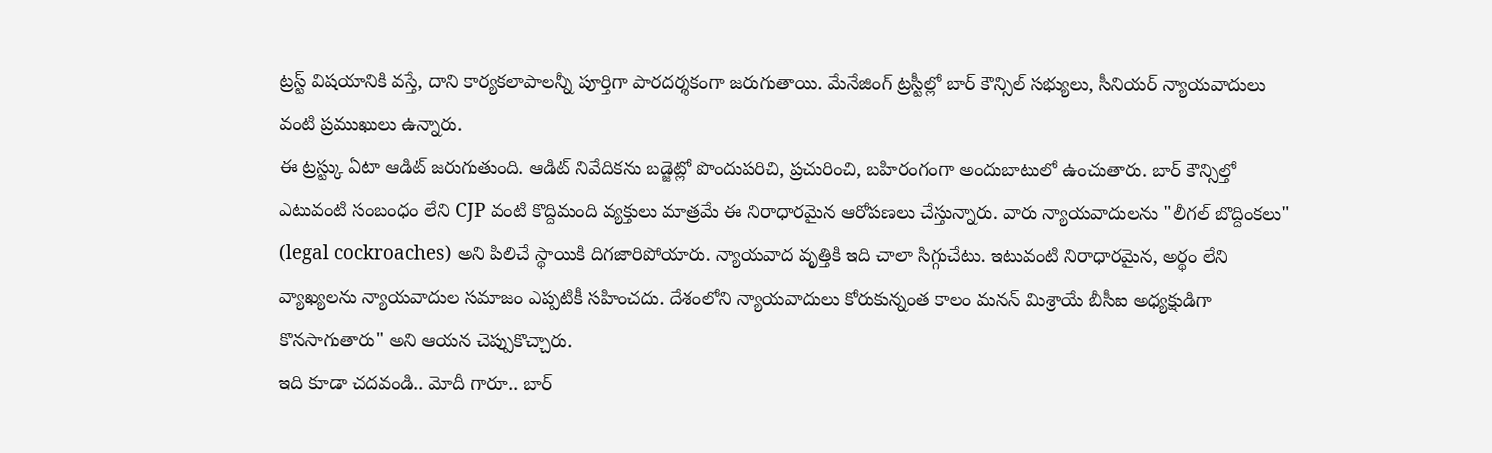ట్రస్ట్ విషయానికి వస్తే, దాని కార్యకలాపాలన్నీ పూర్తిగా పారదర్శకంగా జరుగుతాయి. మేనేజింగ్ ట్రస్టీల్లో బార్ కౌన్సిల్ సభ్యులు, సీనియర్ న్యాయవాదులు వంటి ప్రముఖులు ఉన్నారు.
ఈ ట్రస్ట్కు ఏటా ఆడిట్ జరుగుతుంది. ఆడిట్ నివేదికను బడ్జెట్లో పొందుపరిచి, ప్రచురించి, బహిరంగంగా అందుబాటులో ఉంచుతారు. బార్ కౌన్సిల్తో ఎటువంటి సంబంధం లేని CJP వంటి కొద్దిమంది వ్యక్తులు మాత్రమే ఈ నిరాధారమైన ఆరోపణలు చేస్తున్నారు. వారు న్యాయవాదులను "లీగల్ బొద్దింకలు" (legal cockroaches) అని పిలిచే స్థాయికి దిగజారిపోయారు. న్యాయవాద వృత్తికి ఇది చాలా సిగ్గుచేటు. ఇటువంటి నిరాధారమైన, అర్థం లేని వ్యాఖ్యలను న్యాయవాదుల సమాజం ఎప్పటికీ సహించదు. దేశంలోని న్యాయవాదులు కోరుకున్నంత కాలం మనన్ మిశ్రాయే బీసీఐ అధ్యక్షుడిగా కొనసాగుతారు" అని ఆయన చెప్పుకొచ్చారు.
ఇది కూడా చదవండి.. మోదీ గారూ.. బార్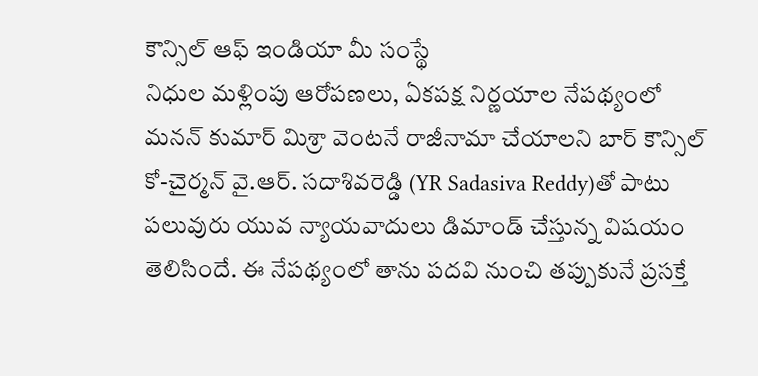కౌన్సిల్ ఆఫ్ ఇండియా మీ సంస్థే
నిధుల మళ్లింపు ఆరోపణలు, ఏకపక్ష నిర్ణయాల నేపథ్యంలో మనన్ కుమార్ మిశ్రా వెంటనే రాజీనామా చేయాలని బార్ కౌన్సిల్ కో-చైర్మన్ వై.ఆర్. సదాశివరెడ్డి (YR Sadasiva Reddy)తో పాటు పలువురు యువ న్యాయవాదులు డిమాండ్ చేస్తున్న విషయం తెలిసిందే. ఈ నేపథ్యంలో తాను పదవి నుంచి తప్పుకునే ప్రసక్తే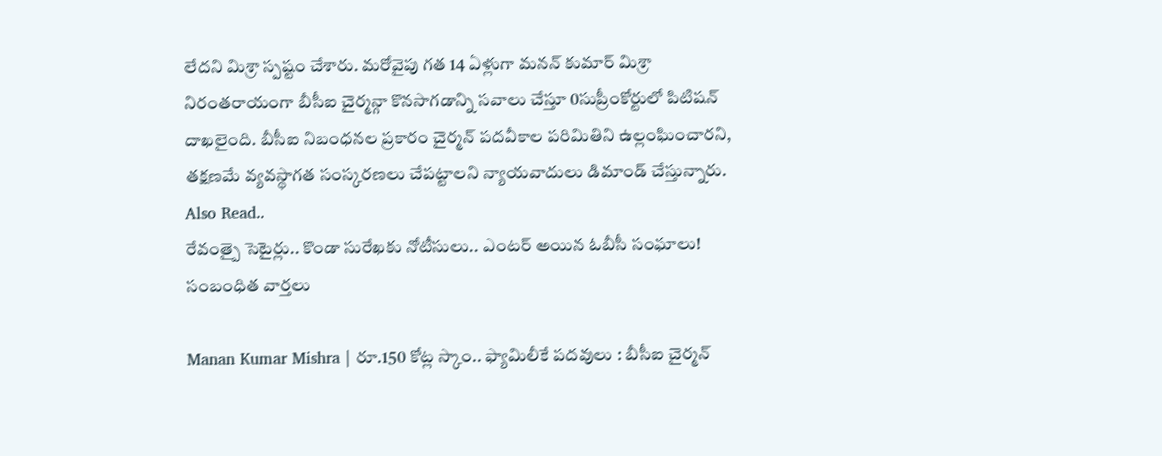లేదని మిశ్రా స్పష్టం చేశారు. మరోవైపు గత 14 ఏళ్లుగా మనన్ కుమార్ మిశ్రా నిరంతరాయంగా బీసీఐ చైర్మన్గా కొనసాగడాన్ని సవాలు చేస్తూ 0సుప్రీంకోర్టులో పిటిషన్ దాఖలైంది. బీసీఐ నిబంధనల ప్రకారం చైర్మన్ పదవీకాల పరిమితిని ఉల్లంఘించారని, తక్షణమే వ్యవస్థాగత సంస్కరణలు చేపట్టాలని న్యాయవాదులు డిమాండ్ చేస్తున్నారు.
Also Read..
రేవంత్పై సెటైర్లు.. కొండా సురేఖకు నోటీసులు.. ఎంటర్ అయిన ఓబీసీ సంఘాలు!
సంబంధిత వార్తలు

Manan Kumar Mishra | రూ.150 కోట్ల స్కాం.. ఫ్యామిలీకే పదవులు : బీసీఐ చైర్మన్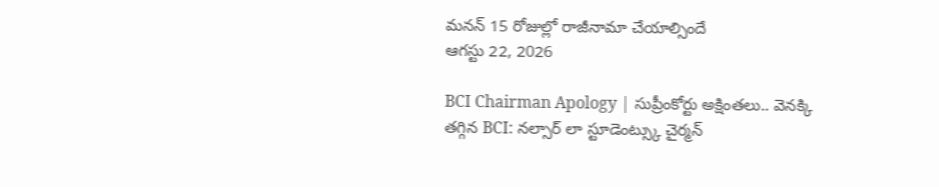మనన్ 15 రోజుల్లో రాజీనామా చేయాల్సిందే
ఆగస్టు 22, 2026

BCI Chairman Apology | సుప్రీంకోర్టు అక్షింతలు.. వెనక్కి తగ్గిన BCI: నల్సార్ లా స్టూడెంట్స్కు చైర్మన్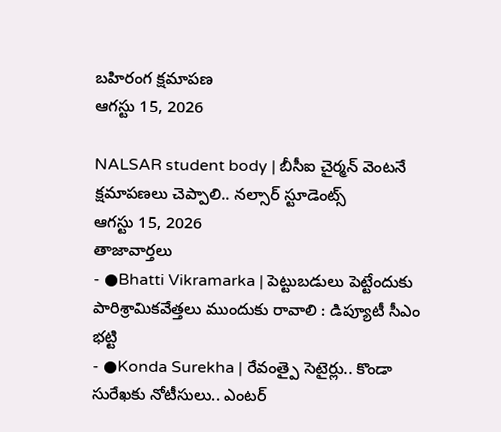బహిరంగ క్షమాపణ
ఆగస్టు 15, 2026

NALSAR student body | బీసీఐ చైర్మన్ వెంటనే క్షమాపణలు చెప్పాలి.. నల్సార్ స్టూడెంట్స్
ఆగస్టు 15, 2026
తాజావార్తలు
- ●Bhatti Vikramarka | పెట్టుబడులు పెట్టేందుకు పారిశ్రామికవేత్తలు ముందుకు రావాలి : డిప్యూటీ సీఎం భట్టి
- ●Konda Surekha | రేవంత్పై సెటైర్లు.. కొండా సురేఖకు నోటీసులు.. ఎంటర్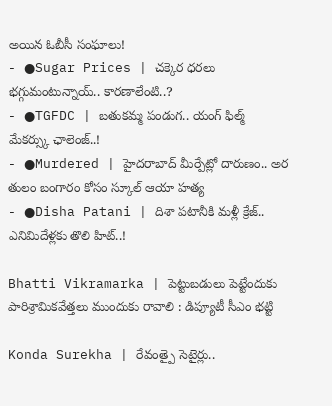అయిన ఓబీసీ సంఘాలు!
- ●Sugar Prices | చక్కెర ధరలు భగ్గుమంటున్నాయ్.. కారణాలేంటి..?
- ●TGFDC | బతుకమ్మ పండుగ.. యంగ్ ఫిల్మ్ మేకర్స్కు ఛాలెంజ్..!
- ●Murdered | హైదరాబాద్ మీర్పేట్లో దారుణం.. అర తులం బంగారం కోసం స్కూల్ ఆయా హత్య
- ●Disha Patani | దిశా పటానీకి మళ్లీ క్రేజ్.. ఎనిమిదేళ్లకు తొలి హిట్..!

Bhatti Vikramarka | పెట్టుబడులు పెట్టేందుకు పారిశ్రామికవేత్తలు ముందుకు రావాలి : డిప్యూటీ సీఎం భట్టి

Konda Surekha | రేవంత్పై సెటైర్లు..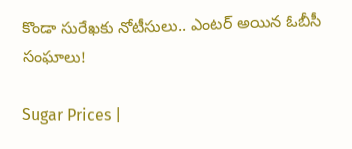కొండా సురేఖకు నోటీసులు.. ఎంటర్ అయిన ఓబీసీ సంఘాలు!

Sugar Prices |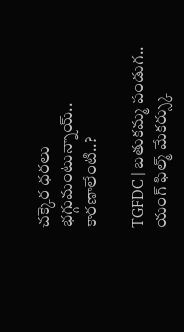చక్కెర ధరలు భగ్గుమంటున్నాయ్.. కారణాలేంటి..?

TGFDC | బతుకమ్మ పండుగ.. యంగ్ ఫిల్మ్ మేకర్స్కు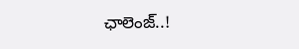ఛాలెంజ్..!